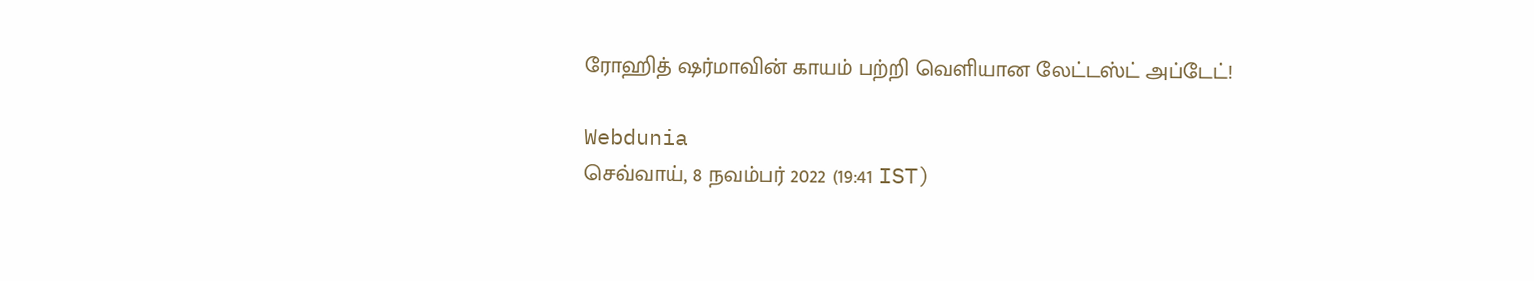ரோஹித் ஷர்மாவின் காயம் பற்றி வெளியான லேட்டஸ்ட் அப்டேட்!

Webdunia
செவ்வாய், 8 நவம்பர் 2022 (19:41 IST)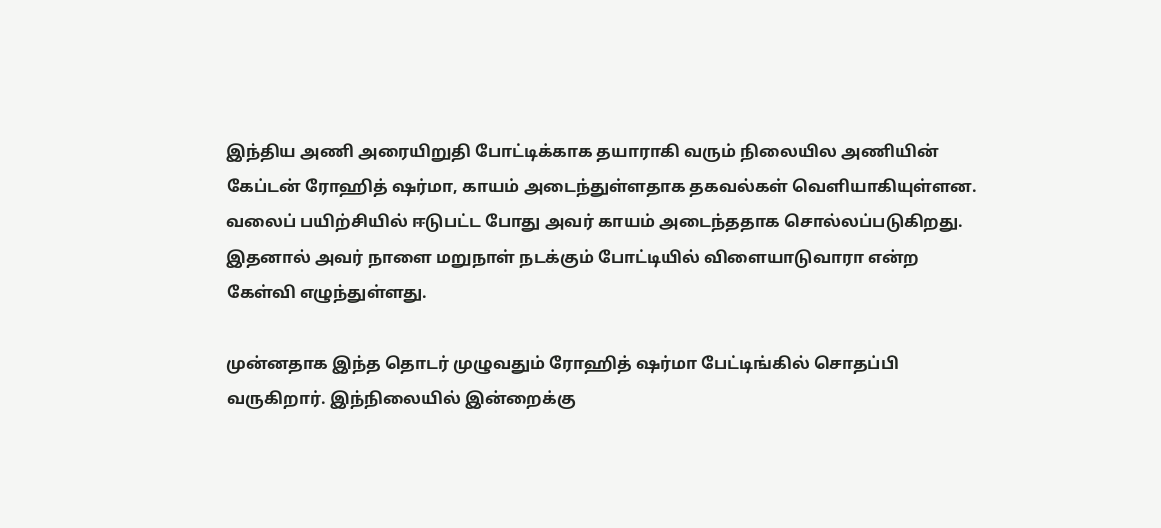இந்திய அணி அரையிறுதி போட்டிக்காக தயாராகி வரும் நிலையில அணியின் கேப்டன் ரோஹித் ஷர்மா, காயம் அடைந்துள்ளதாக தகவல்கள் வெளியாகியுள்ளன. வலைப் பயிற்சியில் ஈடுபட்ட போது அவர் காயம் அடைந்ததாக சொல்லப்படுகிறது. இதனால் அவர் நாளை மறுநாள் நடக்கும் போட்டியில் விளையாடுவாரா என்ற கேள்வி எழுந்துள்ளது.

முன்னதாக இந்த தொடர் முழுவதும் ரோஹித் ஷர்மா பேட்டிங்கில் சொதப்பி வருகிறார். இந்நிலையில் இன்றைக்கு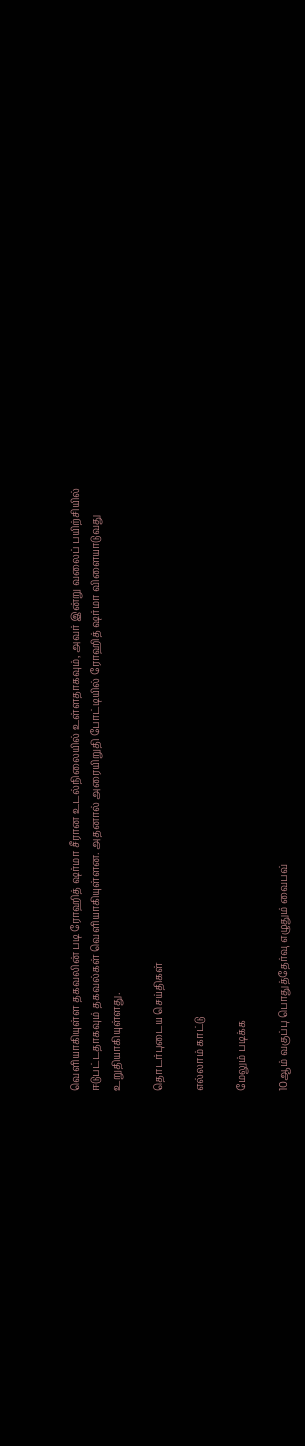வெளியாகியுள்ள தகவலின் படி ரோஹித் ஷர்மா சீரான உடல்நிலையில் உள்ளதாகவும், அவர் இன்று வலைப் பயிற்சியில் ஈடுபட்டதாகவும் தகவல்கள் வெளியாகியுள்ளன. அதனால் அரையிறுதி போட்டியில் ரோஹித் ஷர்மா விளையாடுவது உறுதியாகியுள்ளது.

தொடர்புடைய செய்திகள்

எல்லாம் காட்டு

மேலும் படிக்க

10ஆம் வகுப்பு பொதுத்தேர்வு எழுதும் வைபவ்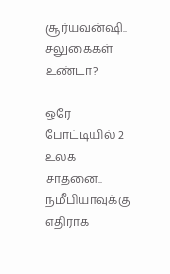சூர்யவன்ஷி.. சலுகைகள் உண்டா?

ஒரே போட்டியில் 2 உலக சாதனை.. நமீபியாவுக்கு எதிராக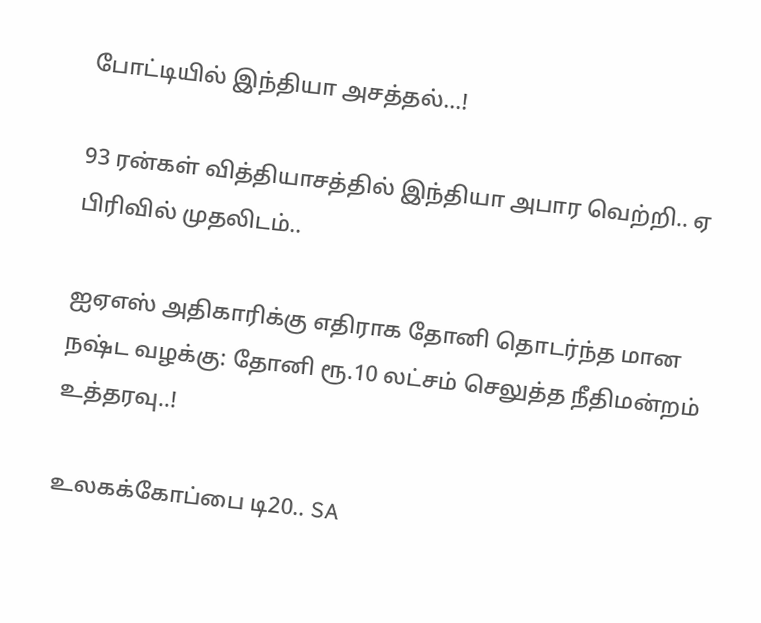போட்டியில் இந்தியா அசத்தல்...!

93 ரன்கள் வித்தியாசத்தில் இந்தியா அபார வெற்றி.. ஏ பிரிவில் முதலிடம்..

ஐஏஎஸ் அதிகாரிக்கு எதிராக தோனி தொடர்ந்த மான நஷ்ட வழக்கு: தோனி ரூ.10 லட்சம் செலுத்த நீதிமன்றம் உத்தரவு..!

உலகக்கோப்பை டி20.. SA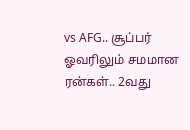vs AFG.. சூப்பர் ஓவரிலும் சமமான ரன்கள்.. 2வது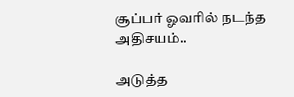சூப்பர் ஓவரில் நடந்த அதிசயம்..

அடுத்த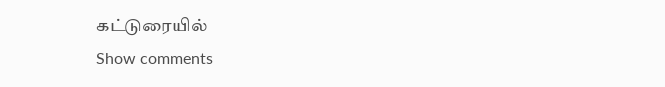கட்டுரையில்
Show comments